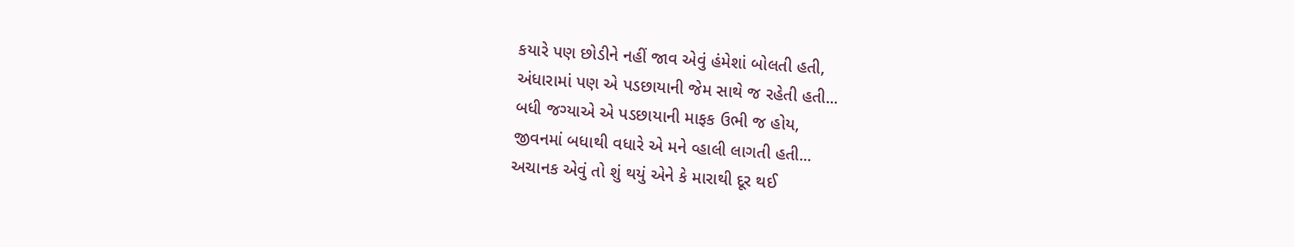કયારે પણ છોડીને નહીં જાવ એવું હંમેશાં બોલતી હતી,
અંધારામાં પણ એ પડછાયાની જેમ સાથે જ રહેતી હતી...
બધી જગ્યાએ એ પડછાયાની માફક ઉભી જ હોય,
જીવનમાં બધાથી વધારે એ મને વ્હાલી લાગતી હતી...
અચાનક એવું તો શું થયું એને કે મારાથી દૂર થઈ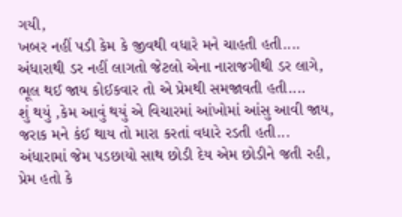ગયી,
ખબર નહીં પડી કેમ કે જીવથી વધારે મને ચાહતી હતી....
અંધારાથી ડર નહીં લાગતો જેટલો એના નારાજગીથી ડર લાગે,
ભૂલ થઈ જાય કોઈકવાર તો એ પ્રેમથી સમજાવતી હતી....
શું થયું ,કેમ આવું થયું એ વિચારમાં આંખોમાં આંસુ આવી જાય,
જરાક મને કંઈ થાય તો મારા કરતાં વધારે રડતી હતી...
અંધારામાં જેમ પડછાયો સાથ છોડી દેય એમ છોડીને જતી રહી,
પ્રેમ હતો કે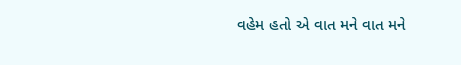વહેમ હતો એ વાત મને વાત મને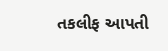તકલીફ આપતી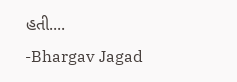હતી....
-Bhargav Jagad